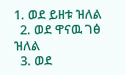1. ወደ ይዘቱ ዝለል
  2. ወደ ዋናዉ ገፅ ዝለል
  3. ወደ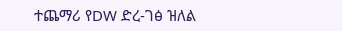ተጨማሪ የDW ድረ-ገፅ ዝለል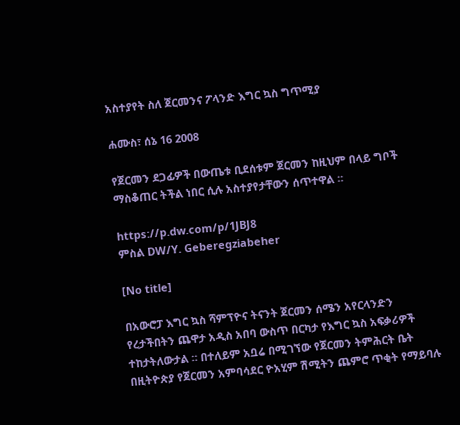አስተያየት ስለ ጀርመንና ፖላንድ እግር ኳስ ግጥሚያ

ሐሙስ፣ ሰኔ 16 2008

የጀርመን ደጋፊዎች በውጤቱ ቢደሰቱም ጀርመን ከዚህም በላይ ግቦች ማስቆጠር ትችል ነበር ሲሉ አስተያየታቸውን ሰጥተዋል ።

https://p.dw.com/p/1JBJ8
ምስል DW/Y. Geberegziabeher

[No title]

በአውሮፓ እግር ኳስ ሻምፕዮና ትናንት ጀርመን ሰሜን አየርላንድን የረታችበትን ጨዋታ አዲስ አበባ ውስጥ በርካታ የእግር ኳስ አፍቃሪዎች ተከታትለውታል ። በተለይም አቧሬ በሚገኘው የጀርመን ትምሕርት ቤት በዚትዮጵያ የጀርመን አምባሳደር ዮአሂም ሽሚትን ጨምሮ ጥቂት የማይባሉ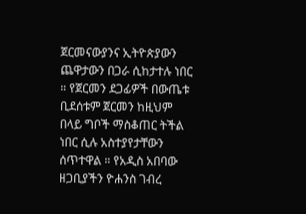ጀርመናውያንና ኢትዮጵያውን ጨዋታውን በጋራ ሲከታተሉ ነበር ። የጀርመን ደጋፊዎች በውጤቱ ቢደሰቱም ጀርመን ከዚህም በላይ ግቦች ማስቆጠር ትችል ነበር ሲሉ አስተያየታቸውን ሰጥተዋል ። የአዲስ አበባው ዘጋቢያችን ዮሐንስ ገብረ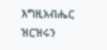እግዚአብሔር ዝርዝሩን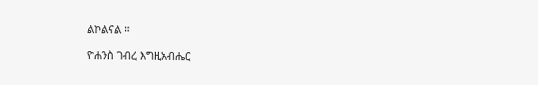ልኮልናል ።

ዮሐንስ ገብረ እግዚአብሔር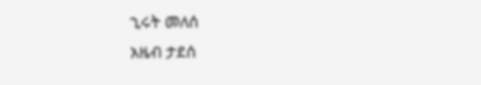ኂሩት መለሰ
አዜብ ታደሰ